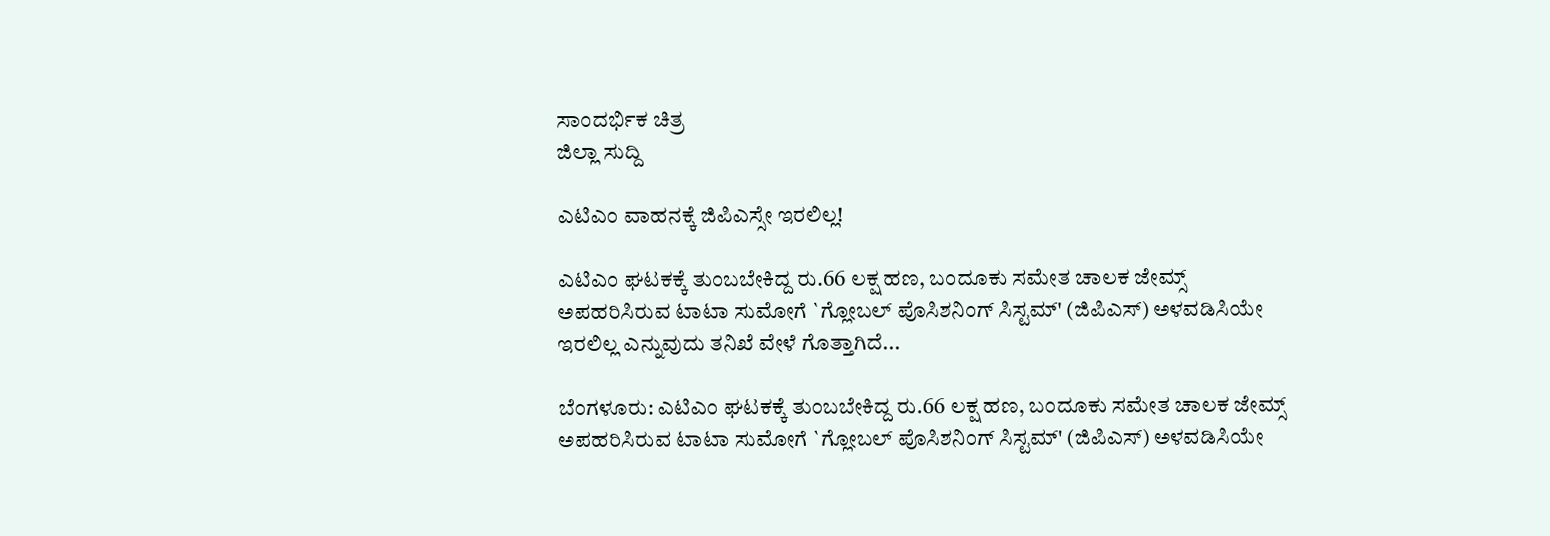ಸಾಂದರ್ಭಿಕ ಚಿತ್ರ
ಜಿಲ್ಲಾ ಸುದ್ದಿ

ಎಟಿಎಂ ವಾಹನಕ್ಕೆ ಜಿಪಿಎಸ್ಸೇ ಇರಲಿಲ್ಲ!

ಎಟಿಎಂ ಘಟಕಕ್ಕೆ ತುಂಬಬೇಕಿದ್ದ ರು.66 ಲಕ್ಷ ಹಣ, ಬಂದೂಕು ಸಮೇತ ಚಾಲಕ ಜೇಮ್ಸ್ ಅಪಹರಿಸಿರುವ ಟಾಟಾ ಸುಮೋಗೆ `ಗ್ಲೋಬಲ್ ಪೊಸಿಶನಿಂಗ್ ಸಿಸ್ಟಮ್' (ಜಿಪಿಎಸ್) ಅಳವಡಿಸಿಯೇ ಇರಲಿಲ್ಲ ಎನ್ನುವುದು ತನಿಖೆ ವೇಳೆ ಗೊತ್ತಾಗಿದೆ...

ಬೆಂಗಳೂರು: ಎಟಿಎಂ ಘಟಕಕ್ಕೆ ತುಂಬಬೇಕಿದ್ದ ರು.66 ಲಕ್ಷ ಹಣ, ಬಂದೂಕು ಸಮೇತ ಚಾಲಕ ಜೇಮ್ಸ್ ಅಪಹರಿಸಿರುವ ಟಾಟಾ ಸುಮೋಗೆ `ಗ್ಲೋಬಲ್ ಪೊಸಿಶನಿಂಗ್ ಸಿಸ್ಟಮ್' (ಜಿಪಿಎಸ್) ಅಳವಡಿಸಿಯೇ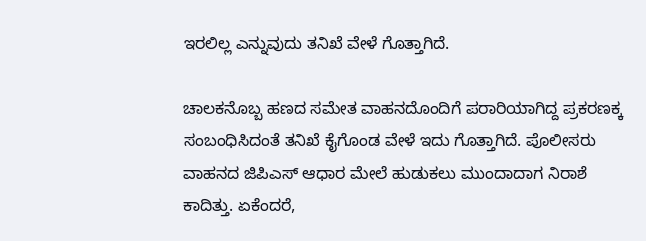ಇರಲಿಲ್ಲ ಎನ್ನುವುದು ತನಿಖೆ ವೇಳೆ ಗೊತ್ತಾಗಿದೆ.

ಚಾಲಕನೊಬ್ಬ ಹಣದ ಸಮೇತ ವಾಹನದೊಂದಿಗೆ ಪರಾರಿಯಾಗಿದ್ದ ಪ್ರಕರಣಕ್ಕ ಸಂಬಂಧಿಸಿದಂತೆ ತನಿಖೆ ಕೈಗೊಂಡ ವೇಳೆ ಇದು ಗೊತ್ತಾಗಿದೆ. ಪೊಲೀಸರು ವಾಹನದ ಜಿಪಿಎಸ್ ಆಧಾರ ಮೇಲೆ ಹುಡುಕಲು ಮುಂದಾದಾಗ ನಿರಾಶೆ ಕಾದಿತ್ತು. ಏಕೆಂದರೆ,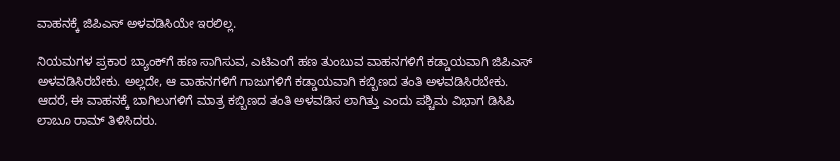ವಾಹನಕ್ಕೆ ಜಿಪಿಎಸ್ ಅಳವಡಿಸಿಯೇ ಇರಲಿಲ್ಲ.

ನಿಯಮಗಳ ಪ್ರಕಾರ ಬ್ಯಾಂಕ್‍ಗೆ ಹಣ ಸಾಗಿಸುವ, ಎಟಿಎಂಗೆ ಹಣ ತುಂಬುವ ವಾಹನಗಳಿಗೆ ಕಡ್ಡಾಯವಾಗಿ ಜಿಪಿಎಸ್ ಅಳವಡಿಸಿರಬೇಕು. ಅಲ್ಲದೇ, ಆ ವಾಹನಗಳಿಗೆ ಗಾಜುಗಳಿಗೆ ಕಡ್ಡಾಯವಾಗಿ ಕಬ್ಬಿಣದ ತಂತಿ ಅಳವಡಿಸಿರಬೇಕು. ಆದರೆ, ಈ ವಾಹನಕ್ಕೆ ಬಾಗಿಲುಗಳಿಗೆ ಮಾತ್ರ ಕಬ್ಬಿಣದ ತಂತಿ ಅಳವಡಿಸ ಲಾಗಿತ್ತು ಎಂದು ಪಶ್ಚಿಮ ವಿಭಾಗ ಡಿಸಿಪಿ ಲಾಬೂ ರಾಮ್ ತಿಳಿಸಿದರು.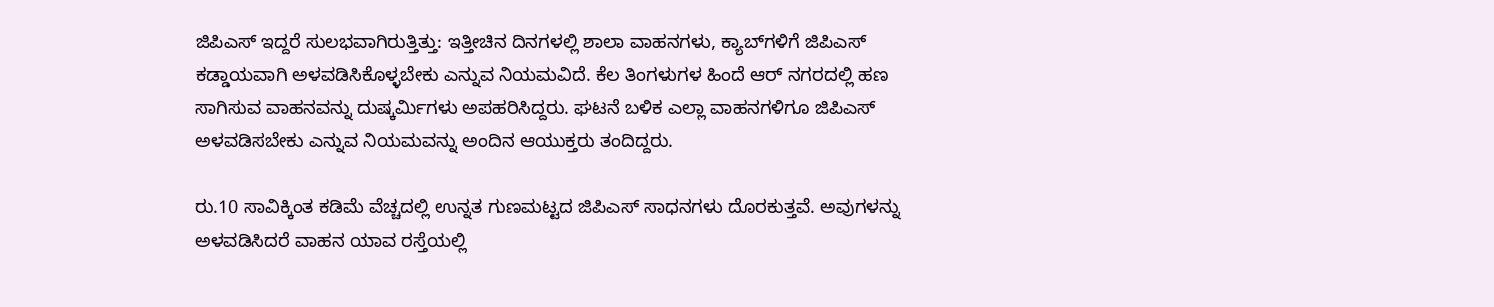ಜಿಪಿಎಸ್ ಇದ್ದರೆ ಸುಲಭವಾಗಿರುತ್ತಿತ್ತು: ಇತ್ತೀಚಿನ ದಿನಗಳಲ್ಲಿ ಶಾಲಾ ವಾಹನಗಳು, ಕ್ಯಾಬ್‍ಗಳಿಗೆ ಜಿಪಿಎಸ್ ಕಡ್ಡಾಯವಾಗಿ ಅಳವಡಿಸಿಕೊಳ್ಳಬೇಕು ಎನ್ನುವ ನಿಯಮವಿದೆ. ಕೆಲ ತಿಂಗಳುಗಳ ಹಿಂದೆ ಆರ್ ನಗರದಲ್ಲಿ ಹಣ ಸಾಗಿಸುವ ವಾಹನವನ್ನು ದುಷ್ಕರ್ಮಿಗಳು ಅಪಹರಿಸಿದ್ದರು. ಘಟನೆ ಬಳಿಕ ಎಲ್ಲಾ ವಾಹನಗಳಿಗೂ ಜಿಪಿಎಸ್ ಅಳವಡಿಸಬೇಕು ಎನ್ನುವ ನಿಯಮವನ್ನು ಅಂದಿನ ಆಯುಕ್ತರು ತಂದಿದ್ದರು.

ರು.10 ಸಾವಿಕ್ಕಿಂತ ಕಡಿಮೆ ವೆಚ್ಚದಲ್ಲಿ ಉನ್ನತ ಗುಣಮಟ್ಟದ ಜಿಪಿಎಸ್ ಸಾಧನಗಳು ದೊರಕುತ್ತವೆ. ಅವುಗಳನ್ನು ಅಳವಡಿಸಿದರೆ ವಾಹನ ಯಾವ ರಸ್ತೆಯಲ್ಲಿ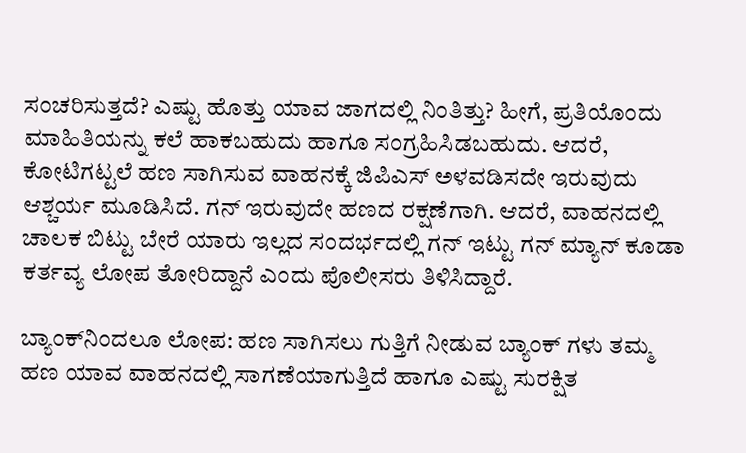ಸಂಚರಿಸುತ್ತದೆ? ಎಷ್ಟು ಹೊತ್ತು ಯಾವ ಜಾಗದಲ್ಲಿ ನಿಂತಿತ್ತು? ಹೀಗೆ, ಪ್ರತಿಯೊಂದು ಮಾಹಿತಿಯನ್ನು ಕಲೆ ಹಾಕಬಹುದು ಹಾಗೂ ಸಂಗ್ರಹಿಸಿಡಬಹುದು. ಆದರೆ, ಕೋಟಿಗಟ್ಟಲೆ ಹಣ ಸಾಗಿಸುವ ವಾಹನಕ್ಕೆ ಜಿಪಿಎಸ್ ಅಳವಡಿಸದೇ ಇರುವುದು ಆಶ್ಚರ್ಯ ಮೂಡಿಸಿದೆ. ಗನ್ ಇರುವುದೇ ಹಣದ ರಕ್ಷಣೆಗಾಗಿ. ಆದರೆ, ವಾಹನದಲ್ಲಿ ಚಾಲಕ ಬಿಟ್ಟು ಬೇರೆ ಯಾರು ಇಲ್ಲದ ಸಂದರ್ಭದಲ್ಲಿ ಗನ್ ಇಟ್ಟು ಗನ್ ಮ್ಯಾನ್ ಕೂಡಾ ಕರ್ತವ್ಯ ಲೋಪ ತೋರಿದ್ದಾನೆ ಎಂದು ಪೊಲೀಸರು ತಿಳಿಸಿದ್ದಾರೆ.

ಬ್ಯಾಂಕ್‍ನಿಂದಲೂ ಲೋಪ: ಹಣ ಸಾಗಿಸಲು ಗುತ್ತಿಗೆ ನೀಡುವ ಬ್ಯಾಂಕ್ ಗಳು ತಮ್ಮ ಹಣ ಯಾವ ವಾಹನದಲ್ಲಿ ಸಾಗಣೆಯಾಗುತ್ತಿದೆ ಹಾಗೂ ಎಷ್ಟು ಸುರಕ್ಷಿತ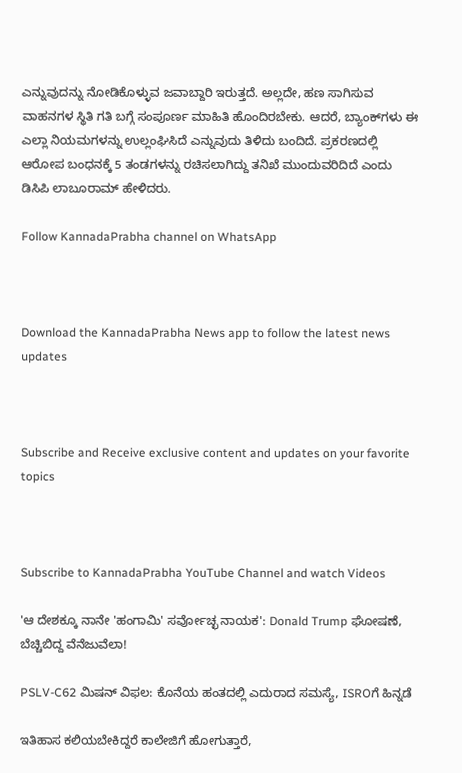ಎನ್ನುವುದನ್ನು ನೋಡಿಕೊಳ್ಳುವ ಜವಾಬ್ದಾರಿ ಇರುತ್ತದೆ. ಅಲ್ಲದೇ, ಹಣ ಸಾಗಿಸುವ ವಾಹನಗಳ ಸ್ಥಿತಿ ಗತಿ ಬಗ್ಗೆ ಸಂಪೂರ್ಣ ಮಾಹಿತಿ ಹೊಂದಿರಬೇಕು. ಆದರೆ, ಬ್ಯಾಂಕ್‍ಗಳು ಈ ಎಲ್ಲಾ ನಿಯಮಗಳನ್ನು ಉಲ್ಲಂಘಿಸಿದೆ ಎನ್ನುವುದು ತಿಳಿದು ಬಂದಿದೆ. ಪ್ರಕರಣದಲ್ಲಿ ಆರೋಪ ಬಂಧನಕ್ಕೆ 5 ತಂಡಗಳನ್ನು ರಚಿಸಲಾಗಿದ್ದು ತನಿಖೆ ಮುಂದುವರಿದಿದೆ ಎಂದು ಡಿಸಿಪಿ ಲಾಬೂರಾಮ್ ಹೇಳಿದರು.

Follow KannadaPrabha channel on WhatsApp



Download the KannadaPrabha News app to follow the latest news updates



Subscribe and Receive exclusive content and updates on your favorite topics



Subscribe to KannadaPrabha YouTube Channel and watch Videos

'ಆ ದೇಶಕ್ಕೂ ನಾನೇ 'ಹಂಗಾಮಿ' ಸರ್ವೋಚ್ಛ ನಾಯಕ': Donald Trump ಘೋಷಣೆ, ಬೆಚ್ಚಿಬಿದ್ದ ವೆನೆಜುವೆಲಾ!

PSLV-C62 ಮಿಷನ್ ವಿಫಲ: ಕೊನೆಯ ಹಂತದಲ್ಲಿ ಎದುರಾದ ಸಮಸ್ಯೆ, ISROಗೆ ಹಿನ್ನಡೆ

ಇತಿಹಾಸ ಕಲಿಯಬೇಕಿದ್ದರೆ ಕಾಲೇಜಿಗೆ ಹೋಗುತ್ತಾರೆ,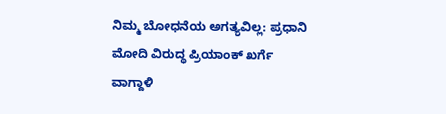ನಿಮ್ಮ ಬೋಧನೆಯ ಅಗತ್ಯವಿಲ್ಲ: ಪ್ರಧಾನಿ ಮೋದಿ ವಿರುದ್ಧ ಪ್ರಿಯಾಂಕ್ ಖರ್ಗೆ ವಾಗ್ದಾಳಿ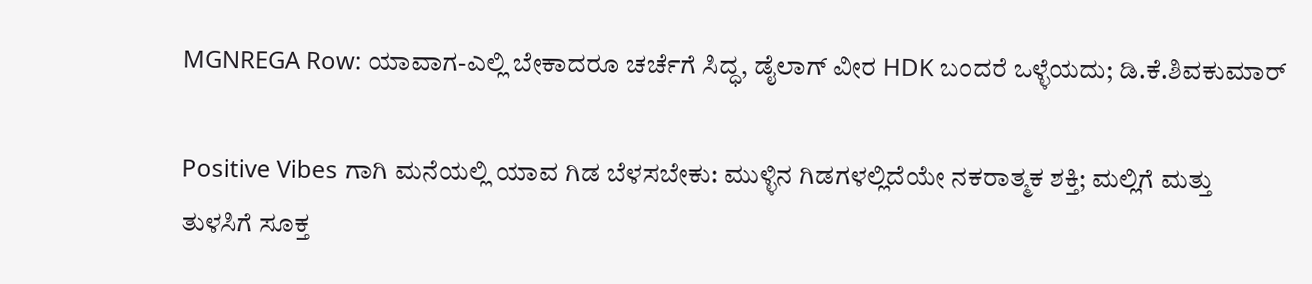MGNREGA Row: ಯಾವಾಗ-ಎಲ್ಲಿ ಬೇಕಾದರೂ ಚರ್ಚೆಗೆ ಸಿದ್ಧ, ಡೈಲಾಗ್‌ ವೀರ HDK ಬಂದರೆ ಒಳ್ಳೆಯದು; ಡಿ.ಕೆ.ಶಿವಕುಮಾರ್

Positive Vibes ಗಾಗಿ ಮನೆಯಲ್ಲಿ ಯಾವ ಗಿಡ ಬೆಳಸಬೇಕು: ಮುಳ್ಳಿನ ಗಿಡಗಳಲ್ಲಿದೆಯೇ ನಕರಾತ್ಮಕ ಶಕ್ತಿ; ಮಲ್ಲಿಗೆ ಮತ್ತು ತುಳಸಿಗೆ ಸೂಕ್ತ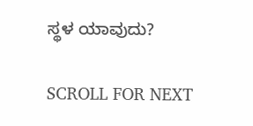ಸ್ಥಳ ಯಾವುದು?

SCROLL FOR NEXT